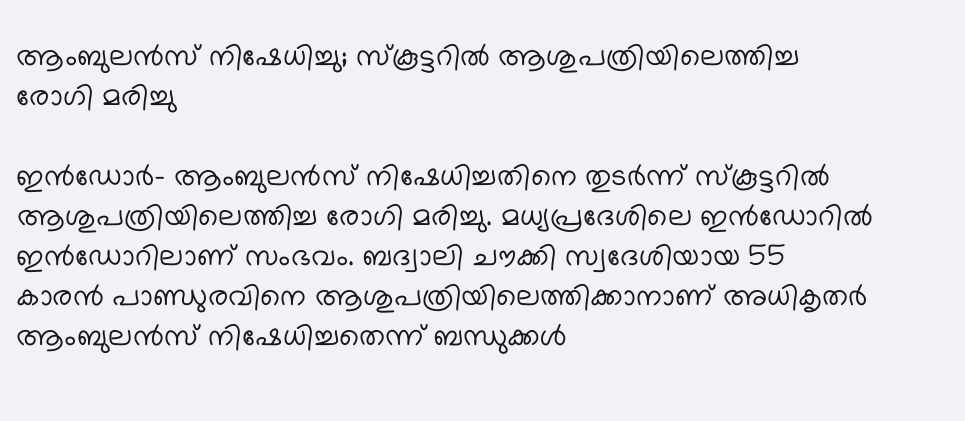ആംബുലന്‍സ് നിഷേധിച്ചു; സ്‌കൂട്ടറില്‍ ആശുപത്രിയിലെത്തിച്ച രോഗി മരിച്ചു

ഇന്‍ഡോര്‍- ആംബുലന്‍സ് നിഷേധിച്ചതിനെ തുടര്‍ന്ന് സ്‌കൂട്ടറില്‍ ആശുപത്രിയിലെത്തിച്ച രോഗി മരിച്ചു. മധ്യപ്രദേശിലെ ഇന്‍ഡോറില്‍ ഇന്‍ഡോറിലാണ് സംഭവം. ബദ്വാലി ചൗക്കി സ്വദേശിയായ 55 കാരന്‍ പാണ്ഡുരവിനെ ആശുപത്രിയിലെത്തിക്കാനാണ് അധികൃതര്‍ ആംബുലന്‍സ് നിഷേധിച്ചതെന്ന് ബന്ധുക്കള്‍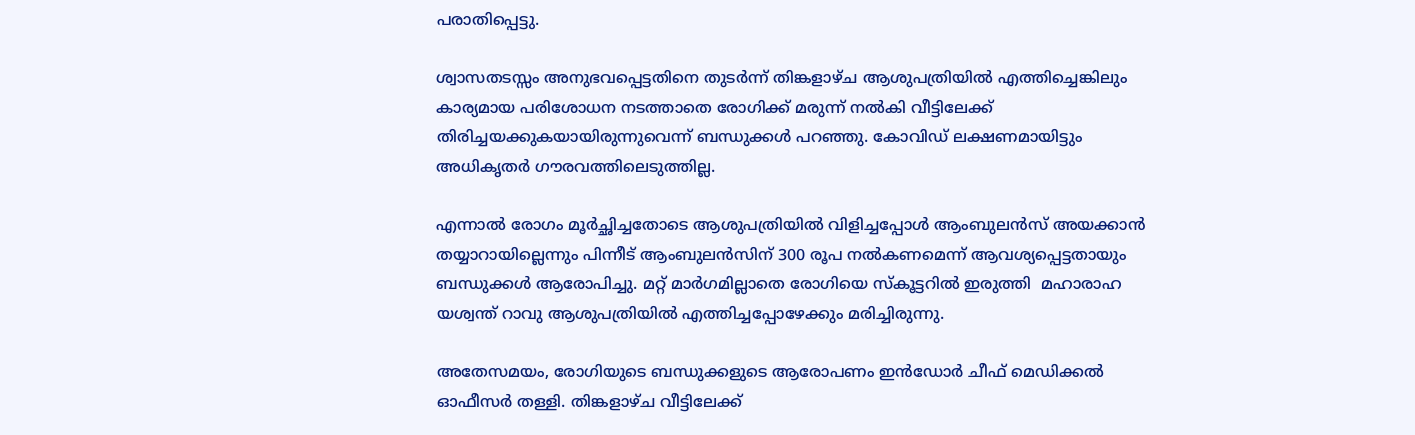പരാതിപ്പെട്ടു.

ശ്വാസതടസ്സം അനുഭവപ്പെട്ടതിനെ തുടര്‍ന്ന് തിങ്കളാഴ്ച ആശുപത്രിയില്‍ എത്തിച്ചെങ്കിലും കാര്യമായ പരിശോധന നടത്താതെ രോഗിക്ക് മരുന്ന് നല്‍കി വീട്ടിലേക്ക് തിരിച്ചയക്കുകയായിരുന്നുവെന്ന് ബന്ധുക്കള്‍ പറഞ്ഞു. കോവിഡ് ലക്ഷണമായിട്ടും അധികൃതര്‍ ഗൗരവത്തിലെടുത്തില്ല.

എന്നാല്‍ രോഗം മൂര്‍ച്ഛിച്ചതോടെ ആശുപത്രിയില്‍ വിളിച്ചപ്പോള്‍ ആംബുലന്‍സ് അയക്കാന്‍ തയ്യാറായില്ലെന്നും പിന്നീട് ആംബുലന്‍സിന് 300 രൂപ നല്‍കണമെന്ന് ആവശ്യപ്പെട്ടതായും ബന്ധുക്കള്‍ ആരോപിച്ചു. മറ്റ് മാര്‍ഗമില്ലാതെ രോഗിയെ സ്‌കൂട്ടറില്‍ ഇരുത്തി  മഹാരാഹ യശ്വന്ത് റാവു ആശുപത്രിയില്‍ എത്തിച്ചപ്പോഴേക്കും മരിച്ചിരുന്നു.

അതേസമയം, രോഗിയുടെ ബന്ധുക്കളുടെ ആരോപണം ഇന്‍ഡോര്‍ ചീഫ് മെഡിക്കല്‍ ഓഫീസര്‍ തള്ളി. തിങ്കളാഴ്ച വീട്ടിലേക്ക്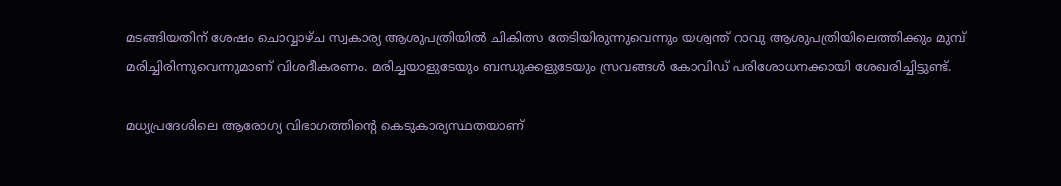മടങ്ങിയതിന് ശേഷം ചൊവ്വാഴ്ച സ്വകാര്യ ആശുപത്രിയില്‍ ചികിത്സ തേടിയിരുന്നുവെന്നും യശ്വന്ത് റാവു ആശുപത്രിയിലെത്തിക്കും മുമ്പ് മരിച്ചിരിന്നുവെന്നുമാണ് വിശദീകരണം. മരിച്ചയാളുടേയും ബന്ധുക്കളുടേയും സ്രവങ്ങള്‍ കോവിഡ് പരിശോധനക്കായി ശേഖരിച്ചിട്ടുണ്ട്.

മധ്യപ്രദേശിലെ ആരോഗ്യ വിഭാഗത്തിന്റെ കെടുകാര്യസ്ഥതയാണ്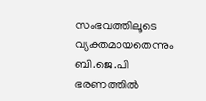സംഭവത്തിലൂടെ വ്യക്തമായതെന്നും ബി.ജെ.പി ഭരണത്തില്‍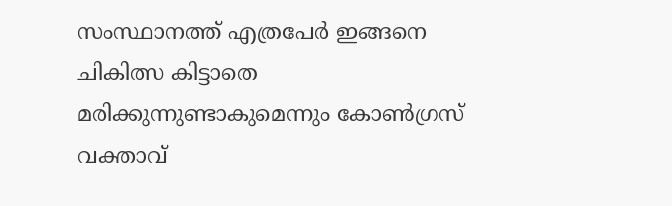സംസ്ഥാനത്ത് എത്രപേര്‍ ഇങ്ങനെ ചികിത്സ കിട്ടാതെ മരിക്കുന്നുണ്ടാകുമെന്നും കോണ്‍ഗ്രസ് വക്താവ്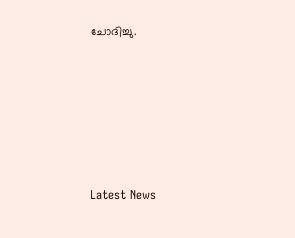ചോദിച്ചു.









Latest News